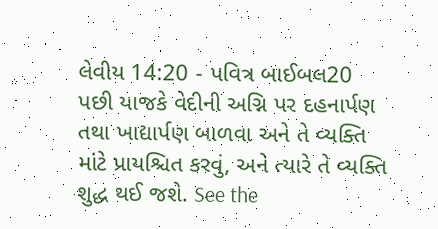લેવીય 14:20 - પવિત્ર બાઈબલ20 પછી યાજકે વેદીની અગ્નિ પર દહનાર્પણ તથા ખાદ્યાર્પણ બાળવા અને તે વ્યક્તિ માંટે પ્રાયશ્ચિત કરવું, અને ત્યારે તે વ્યક્તિ શુદ્ધ થઈ જશે. See the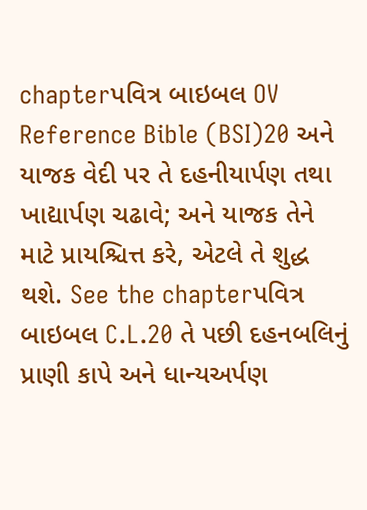chapterપવિત્ર બાઇબલ OV Reference Bible (BSI)20 અને યાજક વેદી પર તે દહનીયાર્પણ તથા ખાદ્યાર્પણ ચઢાવે; અને યાજક તેને માટે પ્રાયશ્ચિત્ત કરે, એટલે તે શુદ્ધ થશે. See the chapterપવિત્ર બાઇબલ C.L.20 તે પછી દહનબલિનું પ્રાણી કાપે અને ધાન્યઅર્પણ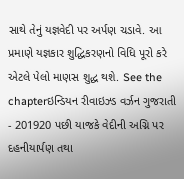સાથે તેનું યજ્ઞવેદી પર અર્પણ ચડાવે. આ પ્રમાણે યજ્ઞકાર શુદ્ધિકરણનો વિધિ પૂરો કરે એટલે પેલો માણસ શુદ્ધ થશે. See the chapterઇન્ડિયન રીવાઇઝ્ડ વર્ઝન ગુજરાતી - 201920 પછી યાજકે વેદીની અગ્નિ પર દહનીયાર્પણ તથા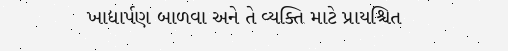ખાદ્યાર્પણ બાળવા અને તે વ્યક્તિ માટે પ્રાયશ્ચિત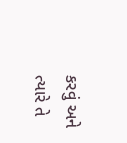કરવું અને ત્યારે તે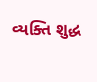વ્યક્તિ શુદ્ધ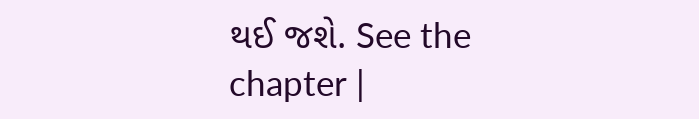થઈ જશે. See the chapter |